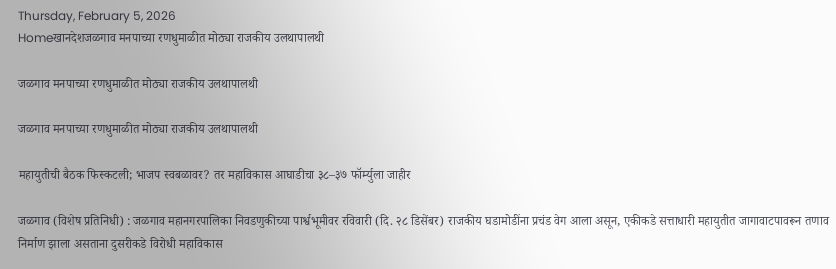Thursday, February 5, 2026
Homeखानदेशजळगाव मनपाच्या रणधुमाळीत मोठ्या राजकीय उलथापालथी

जळगाव मनपाच्या रणधुमाळीत मोठ्या राजकीय उलथापालथी

जळगाव मनपाच्या रणधुमाळीत मोठ्या राजकीय उलथापालथी

महायुतीची बैठक फिस्कटली; भाजप स्वबळावर? तर महाविकास आघाडीचा ३८–३७ फॉर्म्युला जाहीर

जळगाव (विशेष प्रतिनिधी) : जळगाव महानगरपालिका निवडणुकीच्या पार्श्वभूमीवर रविवारी (दि. २८ डिसेंबर) राजकीय घडामोडींना प्रचंड वेग आला असून, एकीकडे सत्ताधारी महायुतीत जागावाटपावरून तणाव निर्माण झाला असताना दुसरीकडे विरोधी महाविकास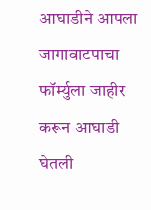आघाडीने आपला जागावाटपाचा फॉर्म्युला जाहीर करून आघाडी घेतली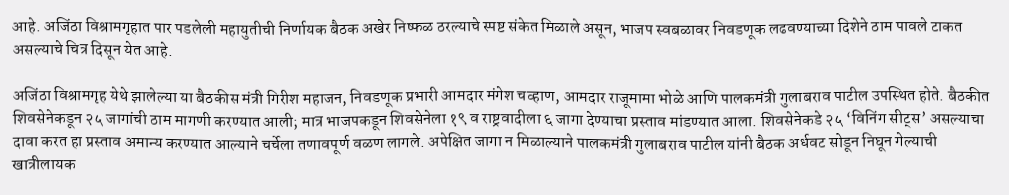आहे. अजिंठा विश्रामगृहात पार पडलेली महायुतीची निर्णायक बैठक अखेर निष्फळ ठरल्याचे स्पष्ट संकेत मिळाले असून, भाजप स्वबळावर निवडणूक लढवण्याच्या दिशेने ठाम पावले टाकत असल्याचे चित्र दिसून येत आहे.

अजिंठा विश्रामगृह येथे झालेल्या या बैठकीस मंत्री गिरीश महाजन, निवडणूक प्रभारी आमदार मंगेश चव्हाण, आमदार राजूमामा भोळे आणि पालकमंत्री गुलाबराव पाटील उपस्थित होते. बैठकीत शिवसेनेकडून २५ जागांची ठाम मागणी करण्यात आली; मात्र भाजपकडून शिवसेनेला १९ व राष्ट्रवादीला ६ जागा देण्याचा प्रस्ताव मांडण्यात आला. शिवसेनेकडे २५ ‘विनिंग सीट्स’ असल्याचा दावा करत हा प्रस्ताव अमान्य करण्यात आल्याने चर्चेला तणावपूर्ण वळण लागले. अपेक्षित जागा न मिळाल्याने पालकमंत्री गुलाबराव पाटील यांनी बैठक अर्धवट सोडून निघून गेल्याची खात्रीलायक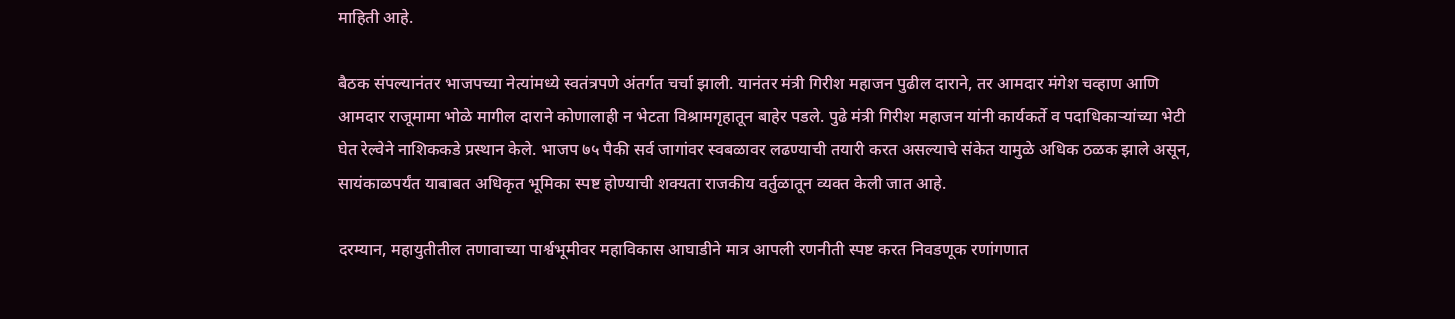माहिती आहे.

बैठक संपल्यानंतर भाजपच्या नेत्यांमध्ये स्वतंत्रपणे अंतर्गत चर्चा झाली. यानंतर मंत्री गिरीश महाजन पुढील दाराने, तर आमदार मंगेश चव्हाण आणि आमदार राजूमामा भोळे मागील दाराने कोणालाही न भेटता विश्रामगृहातून बाहेर पडले. पुढे मंत्री गिरीश महाजन यांनी कार्यकर्ते व पदाधिकाऱ्यांच्या भेटी घेत रेल्वेने नाशिककडे प्रस्थान केले. भाजप ७५ पैकी सर्व जागांवर स्वबळावर लढण्याची तयारी करत असल्याचे संकेत यामुळे अधिक ठळक झाले असून, सायंकाळपर्यंत याबाबत अधिकृत भूमिका स्पष्ट होण्याची शक्यता राजकीय वर्तुळातून व्यक्त केली जात आहे.

दरम्यान, महायुतीतील तणावाच्या पार्श्वभूमीवर महाविकास आघाडीने मात्र आपली रणनीती स्पष्ट करत निवडणूक रणांगणात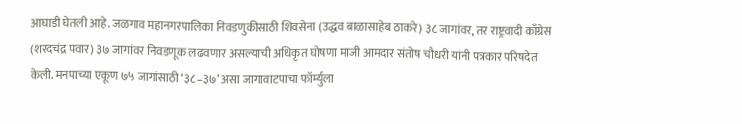आघाडी घेतली आहे. जळगाव महानगरपालिका निवडणुकीसाठी शिवसेना (उद्धव बाळासाहेब ठाकरे) ३८ जागांवर, तर राष्ट्रवादी काँग्रेस (शरदचंद्र पवार) ३७ जागांवर निवडणूक लढवणार असल्याची अधिकृत घोषणा माजी आमदार संतोष चौधरी यांनी पत्रकार परिषदेत केली. मनपाच्या एकूण ७५ जागांसाठी ‘३८–३७’ असा जागावाटपाचा फॉर्म्युला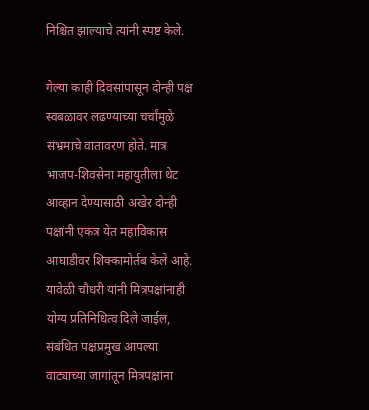निश्चित झाल्याचे त्यांनी स्पष्ट केले.

गेल्या काही दिवसांपासून दोन्ही पक्ष स्वबळावर लढण्याच्या चर्चांमुळे संभ्रमाचे वातावरण होते. मात्र भाजप-शिवसेना महायुतीला थेट आव्हान देण्यासाठी अखेर दोन्ही पक्षांनी एकत्र येत महाविकास आघाडीवर शिक्कामोर्तब केले आहे. यावेळी चौधरी यांनी मित्रपक्षांनाही योग्य प्रतिनिधित्व दिले जाईल, संबंधित पक्षप्रमुख आपल्या वाट्याच्या जागांतून मित्रपक्षांना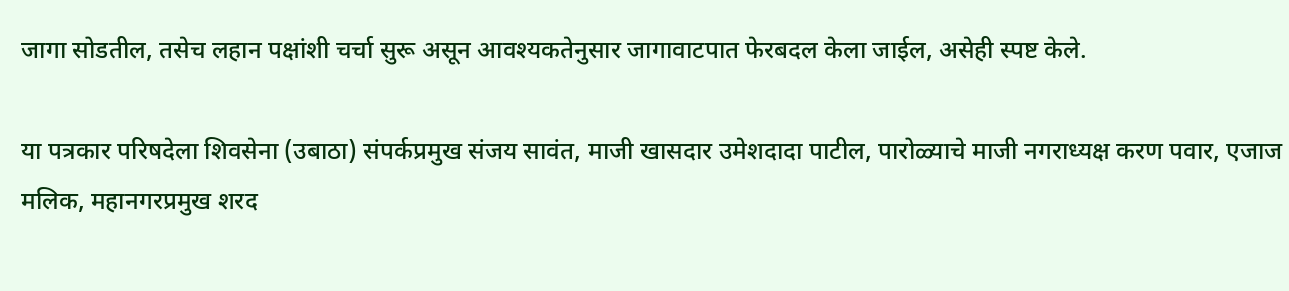जागा सोडतील, तसेच लहान पक्षांशी चर्चा सुरू असून आवश्यकतेनुसार जागावाटपात फेरबदल केला जाईल, असेही स्पष्ट केले.

या पत्रकार परिषदेला शिवसेना (उबाठा) संपर्कप्रमुख संजय सावंत, माजी खासदार उमेशदादा पाटील, पारोळ्याचे माजी नगराध्यक्ष करण पवार, एजाज मलिक, महानगरप्रमुख शरद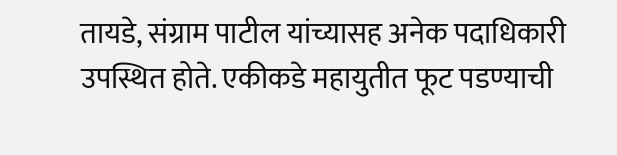तायडे, संग्राम पाटील यांच्यासह अनेक पदाधिकारी उपस्थित होते. एकीकडे महायुतीत फूट पडण्याची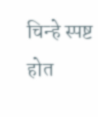चिन्हे स्पष्ट होत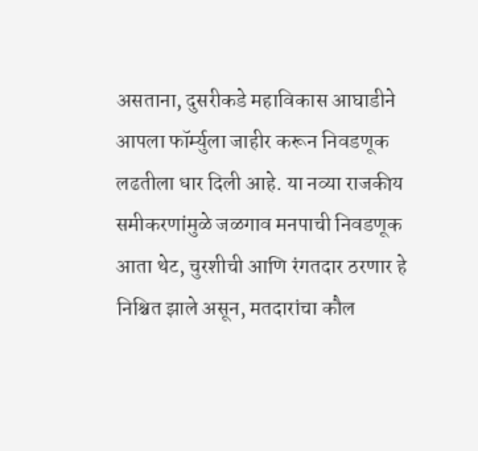असताना, दुसरीकडे महाविकास आघाडीने आपला फॉर्म्युला जाहीर करून निवडणूक लढतीला धार दिली आहे. या नव्या राजकीय समीकरणांमुळे जळगाव मनपाची निवडणूक आता थेट, चुरशीची आणि रंगतदार ठरणार हे निश्चित झाले असून, मतदारांचा कौल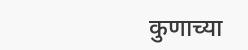कुणाच्या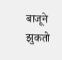बाजूने झुकतो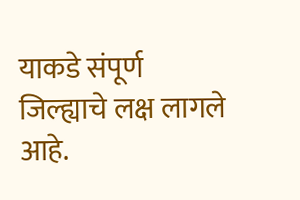याकडे संपूर्ण जिल्ह्याचे लक्ष लागले आहे.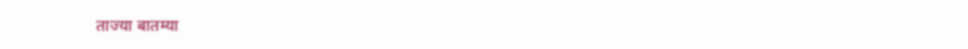ताज्या बातम्या